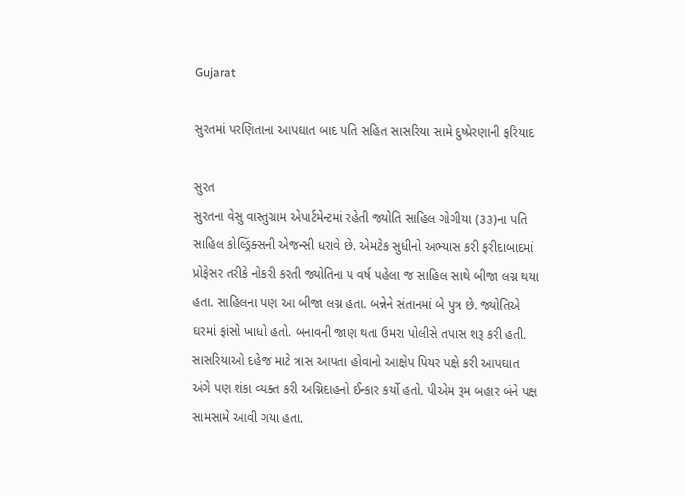Gujarat

સુરતમાં પરણિતાના આપઘાત બાદ પતિ સહિત સાસરિયા સામે દુષ્પ્રેરણાની ફરિયાદ

સુરત
સુરતના વેસુ વાસ્તુગ્રામ એપાર્ટમેન્ટમાં રહેતી જ્યોતિ સાહિલ ગોગીયા (૩૩)ના પતિ સાહિલ કોલ્ડ્રિંક્સની એજન્સી ધરાવે છે. એમટેક સુધીનો અભ્યાસ કરી ફરીદાબાદમાં પ્રોફેસર તરીકે નોકરી કરતી જ્યોતિના ૫ વર્ષ પહેલા જ સાહિલ સાથે બીજા લગ્ન થયા હતા. સાહિલના પણ આ બીજા લગ્ન હતા. બન્નેને સંતાનમાં બે પુત્ર છે. જ્યોતિએ ઘરમાં ફાંસો ખાધો હતો. બનાવની જાણ થતા ઉમરા પોલીસે તપાસ શરૂ કરી હતી. સાસરિયાઓ દહેજ માટે ત્રાસ આપતા હોવાનો આક્ષેપ પિયર પક્ષે કરી આપઘાત અંગે પણ શંકા વ્યક્ત કરી અગ્નિદાહનો ઈન્કાર કર્યો હતો. પીએમ રૂમ બહાર બંને પક્ષ સામસામે આવી ગયા હતા.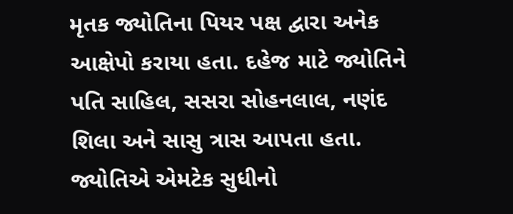મૃતક જ્યોતિના પિયર પક્ષ દ્વારા અનેક આક્ષેપો કરાયા હતા. દહેજ માટે જ્યોતિને પતિ સાહિલ, સસરા સોહનલાલ, નણંદ શિલા અને સાસુ ત્રાસ આપતા હતા. જ્યોતિએ એમટેક સુધીનો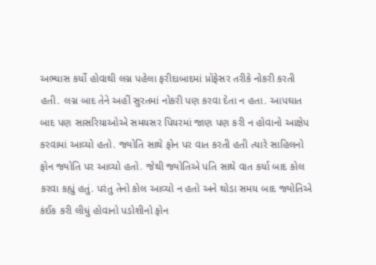અભ્યાસ કર્યો હોવાથી લગ્ન પહેલા ફરીદાબાદમાં પ્રોફેસર તરીકે નોકરી કરતી હતી. લગ્ન બાદ તેને અહીં સુરતમાં નોકરી પણ કરવા દેતા ન હતા. આપઘાત બાદ પણ સાસરિયાઓએ સમયસર પિયરમાં જાણ પણ કરી ન હોવાનો આક્ષેપ કરવામાં આવ્યો હતો. જ્યોતિ સાથે ફોન પર વાત કરતી હતી ત્યારે સાહિલનો ફોન જ્યોતિ પર આવ્યો હતો. જેથી જ્યોતિએ પતિ સાથે વાત કર્યા બાદ કોલ કરવા કહ્યું હતું. પરંતુ તેનો કોલ આવ્યો ન હતો અને થોડા સમય બાદ જ્યોતિએ કંઈક કરી લીધું હોવાનો પડોશીનો ફોન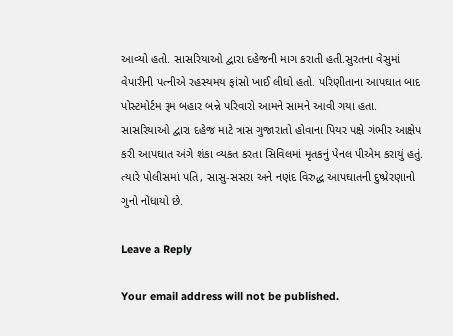આવ્યો હતો. સાસરિયાઓ દ્વારા દહેજની માગ કરાતી હતી.સુરતના વેસુમાં વેપારીની પત્નીએ રહસ્યમય ફાંસો ખાઈ લીધો હતો. પરિણીતાના આપઘાત બાદ પોસ્ટમોર્ટમ રૂમ બહાર બન્ને પરિવારો આમને સામને આવી ગયા હતા. સાસરિયાઓ દ્વારા દહેજ માટે ત્રાસ ગુજારાતો હોવાના પિયર પક્ષે ગંભીર આક્ષેપ કરી આપઘાત અંગે શંકા વ્યકત કરતા સિવિલમાં મૃતકનું પેનલ પીએમ કરાયું હતું. ત્યારે પોલીસમાં પતિ, સાસુ-સસરા અને નણંદ વિરુદ્ધ આપઘાતની દુષ્પ્રેરણાનો ગુનો નોંધાયો છે.

Leave a Reply

Your email address will not be published.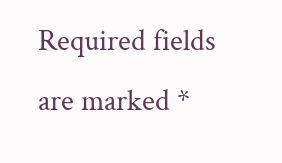Required fields are marked *